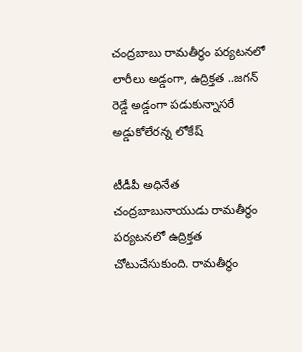చంద్రబాబు రామతీర్ధం పర్యటనలో లారీలు అడ్డంగా, ఉద్రిక్తత ..జగన్ రెడ్డే అడ్డంగా పడుకున్నాసరే అడ్డుకోలేరన్న లోకేష్

టీడీపీ అధినేత చంద్రబాబునాయుడు రామతీర్థం పర్యటనలో ఉద్రిక్తత చోటుచేసుకుంది. రామతీర్ధం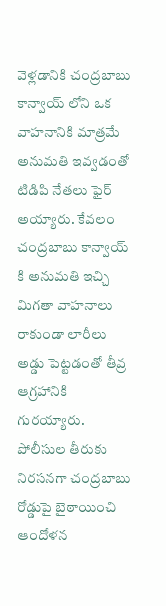వెళ్లడానికి చంద్రబాబు కాన్వాయ్ లోని ఒక వాహనానికి మాత్రమే అనుమతి ఇవ్వడంతో టిడిపి నేతలు ఫైర్ అయ్యారు. కేవలం చంద్రబాబు కాన్వాయ్ కి అనుమతి ఇచ్చి మిగతా వాహనాలు రాకుండా లారీలు అడ్డు పెట్టడంతో తీవ్ర ఆగ్రహానికి గురయ్యారు. పోలీసుల తీరుకు నిరసనగా చంద్రబాబు రోడ్డుపై బైఠాయించి ఆందోళన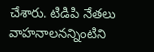చేశారు. టిడిపి నేతలు వాహనాలనన్నింటిని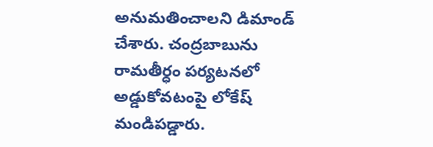అనుమతించాలని డిమాండ్ చేశారు. చంద్రబాబును రామతీర్ధం పర్యటనలో అడ్డుకోవటంపై లోకేష్ మండిపడ్డారు.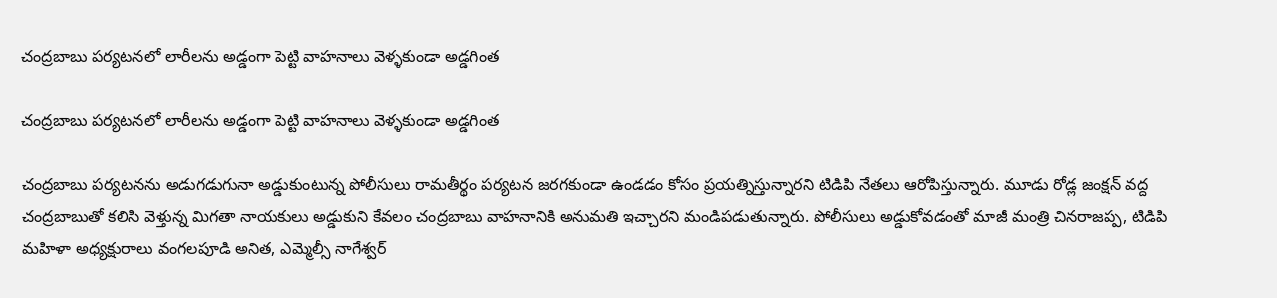చంద్రబాబు పర్యటనలో లారీలను అడ్డంగా పెట్టి వాహనాలు వెళ్ళకుండా అడ్డగింత

చంద్రబాబు పర్యటనలో లారీలను అడ్డంగా పెట్టి వాహనాలు వెళ్ళకుండా అడ్డగింత

చంద్రబాబు పర్యటనను అడుగడుగునా అడ్డుకుంటున్న పోలీసులు రామతీర్థం పర్యటన జరగకుండా ఉండడం కోసం ప్రయత్నిస్తున్నారని టిడిపి నేతలు ఆరోపిస్తున్నారు. మూడు రోడ్ల జంక్షన్ వద్ద చంద్రబాబుతో కలిసి వెళ్తున్న మిగతా నాయకులు అడ్డుకుని కేవలం చంద్రబాబు వాహనానికి అనుమతి ఇచ్చారని మండిపడుతున్నారు. పోలీసులు అడ్డుకోవడంతో మాజీ మంత్రి చినరాజప్ప, టిడిపి మహిళా అధ్యక్షురాలు వంగలపూడి అనిత, ఎమ్మెల్సీ నాగేశ్వర్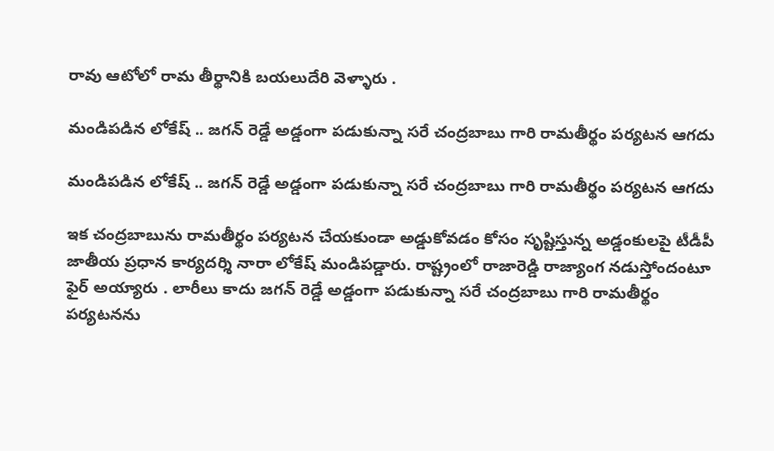రావు ఆటోలో రామ తీర్థానికి బయలుదేరి వెళ్ళారు .

మండిపడిన లోకేష్ .. జగన్ రెడ్డే అడ్డంగా పడుకున్నా సరే చంద్రబాబు గారి రామతీర్థం పర్యటన ఆగదు

మండిపడిన లోకేష్ .. జగన్ రెడ్డే అడ్డంగా పడుకున్నా సరే చంద్రబాబు గారి రామతీర్థం పర్యటన ఆగదు

ఇక చంద్రబాబును రామతీర్థం పర్యటన చేయకుండా అడ్డుకోవడం కోసం సృష్టిస్తున్న అడ్డంకులపై టీడీపీ జాతీయ ప్రధాన కార్యదర్శి నారా లోకేష్ మండిపడ్డారు. రాష్ట్రంలో రాజారెడ్డి రాజ్యాంగ నడుస్తోందంటూ ఫైర్ అయ్యారు . లారీలు కాదు జగన్ రెడ్డే అడ్డంగా పడుకున్నా సరే చంద్రబాబు గారి రామతీర్థం పర్యటనను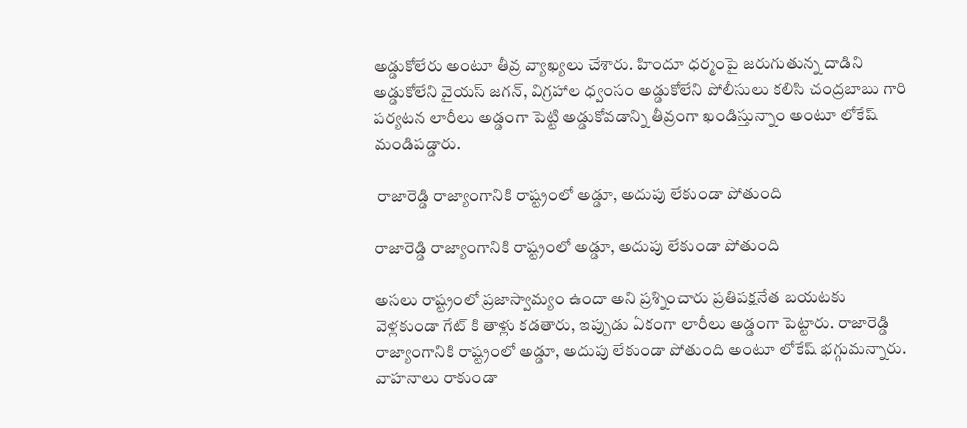అడ్డుకోలేరు అంటూ తీవ్ర వ్యాఖ్యలు చేశారు. హిందూ ధర్మంపై జరుగుతున్న దాడిని అడ్డుకోలేని వైయస్ జగన్, విగ్రహాల ధ్వంసం అడ్డుకోలేని పోలీసులు కలిసి చంద్రబాబు గారి పర్యటన లారీలు అడ్డంగా పెట్టి అడ్డుకోవడాన్ని తీవ్రంగా ఖండిస్తున్నాం అంటూ లోకేష్ మండిపడ్డారు.

 రాజారెడ్డి రాజ్యాంగానికి రాష్ట్రంలో అడ్డూ, అదుపు లేకుండా పోతుంది

రాజారెడ్డి రాజ్యాంగానికి రాష్ట్రంలో అడ్డూ, అదుపు లేకుండా పోతుంది

అసలు రాష్ట్రంలో ప్రజాస్వామ్యం ఉందా అని ప్రశ్నించారు ప్రతిపక్షనేత బయటకు వెళ్లకుండా గేట్ కి తాళ్లు కడతారు, ఇప్పుడు ఏకంగా లారీలు అడ్డంగా పెట్టారు. రాజారెడ్డి రాజ్యాంగానికి రాష్ట్రంలో అడ్డూ, అదుపు లేకుండా పోతుంది అంటూ లోకేష్ భగ్గుమన్నారు. వాహనాలు రాకుండా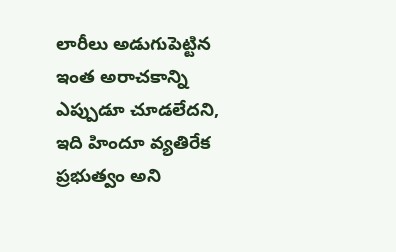లారీలు అడుగుపెట్టిన ఇంత అరాచకాన్ని ఎప్పుడూ చూడలేదని, ఇది హిందూ వ్యతిరేక ప్రభుత్వం అని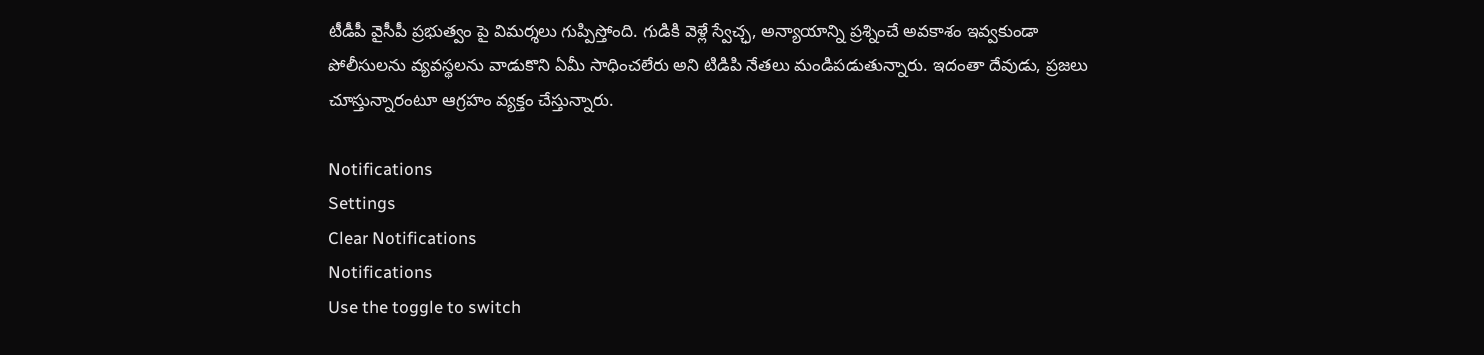టీడీపీ వైసీపీ ప్రభుత్వం పై విమర్శలు గుప్పిస్తోంది. గుడికి వెళ్లే స్వేచ్ఛ, అన్యాయాన్ని ప్రశ్నించే అవకాశం ఇవ్వకుండా పోలీసులను వ్యవస్థలను వాడుకొని ఏమీ సాధించలేరు అని టిడిపి నేతలు మండిపడుతున్నారు. ఇదంతా దేవుడు, ప్రజలు చూస్తున్నారంటూ ఆగ్రహం వ్యక్తం చేస్తున్నారు.

Notifications
Settings
Clear Notifications
Notifications
Use the toggle to switch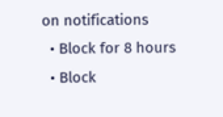on notifications
  • Block for 8 hours
  • Block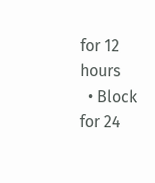for 12 hours
  • Block for 24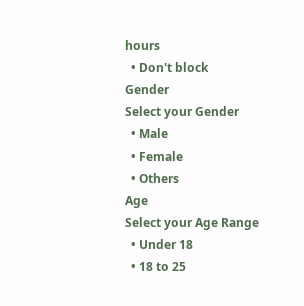hours
  • Don't block
Gender
Select your Gender
  • Male
  • Female
  • Others
Age
Select your Age Range
  • Under 18
  • 18 to 25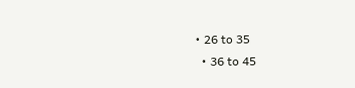• 26 to 35
  • 36 to 45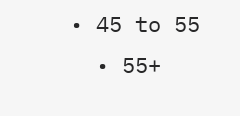• 45 to 55
  • 55+